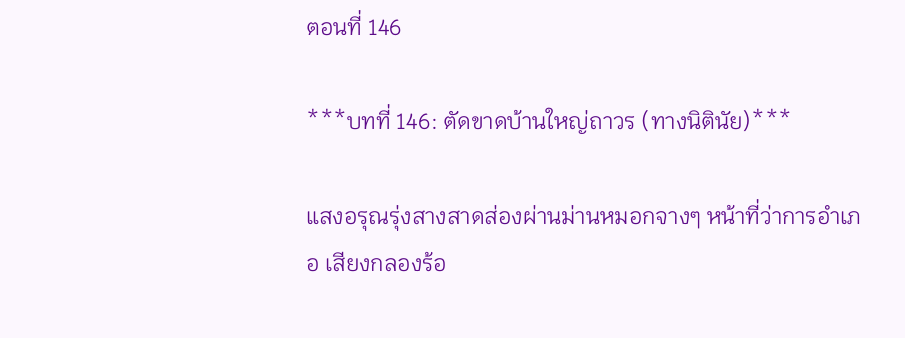ตอนที่ 146

***บทที่ 146: ตัดขาดบ้านใหญ่ถาวร (ทางนิตินัย)***

แสงอรุณรุ่งสางสาดส่องผ่านม่านหมอกจางๆ หน้าที่ว่าการอำเภอ เสียงกลองร้อ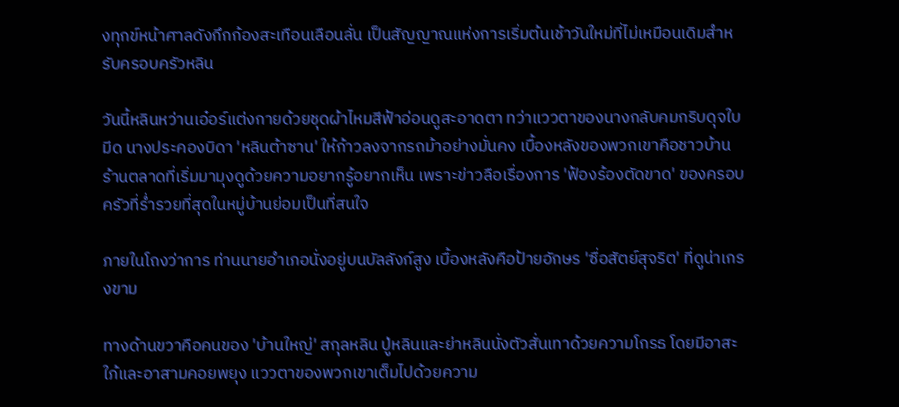งทุกข์หน้าศาลดังกึกก้องสะเทือนเลือนลั่น เป็นสัญญาณแห่งการเริ่มต้นเช้าวันใหม่ที่ไม่เหมือนเดิมสำหรับครอบครัวหลิน

วันนี้หลินหว่านเอ๋อร์แต่งกายด้วยชุดผ้าไหมสีฟ้าอ่อนดูสะอาดตา ทว่าแววตาของนางกลับคมกริบดุจใบมีด นางประคองบิดา 'หลินต้าซาน' ให้ก้าวลงจากรถม้าอย่างมั่นคง เบื้องหลังของพวกเขาคือชาวบ้านร้านตลาดที่เริ่มมามุงดูด้วยความอยากรู้อยากเห็น เพราะข่าวลือเรื่องการ 'ฟ้องร้องตัดขาด' ของครอบครัวที่ร่ำรวยที่สุดในหมู่บ้านย่อมเป็นที่สนใจ

ภายในโถงว่าการ ท่านนายอำเภอนั่งอยู่บนบัลลังก์สูง เบื้องหลังคือป้ายอักษร 'ซื่อสัตย์สุจริต' ที่ดูน่าเกรงขาม

ทางด้านขวาคือคนของ 'บ้านใหญ่' สกุลหลิน ปู่หลินและย่าหลินนั่งตัวสั่นเทาด้วยความโกรธ โดยมีอาสะใภ้และอาสามคอยพยุง แววตาของพวกเขาเต็มไปด้วยความ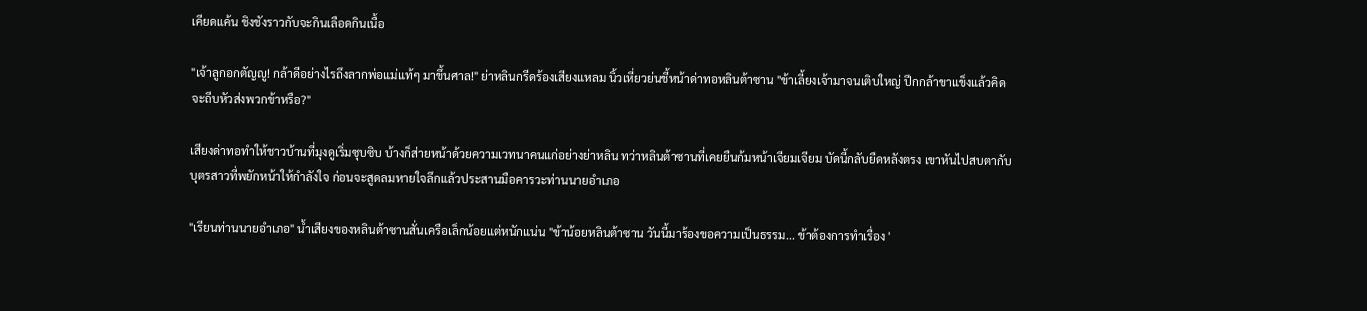เคียดแค้น ชิงชังราวกับจะกินเลือดกินเนื้อ

"เจ้าลูกอกตัญญู! กล้าดีอย่างไรถึงลากพ่อแม่แท้ๆ มาขึ้นศาล!" ย่าหลินกรีดร้องเสียงแหลม นิ้วเหี่ยวย่นชี้หน้าด่าทอหลินต้าซาน "ข้าเลี้ยงเจ้ามาจนเติบใหญ่ ปีกกล้าขาแข็งแล้วคิดจะถีบหัวส่งพวกข้าหรือ?"

เสียงด่าทอทำให้ชาวบ้านที่มุงดูเริ่มซุบซิบ บ้างก็ส่ายหน้าด้วยความเวทนาคนแก่อย่างย่าหลิน ทว่าหลินต้าซานที่เคยยืนก้มหน้าเจียมเจียม บัดนี้กลับยืดหลังตรง เขาหันไปสบตากับบุตรสาวที่พยักหน้าให้กำลังใจ ก่อนจะสูดลมหายใจลึกแล้วประสานมือคารวะท่านนายอำเภอ

"เรียนท่านนายอำเภอ" น้ำเสียงของหลินต้าซานสั่นเครือเล็กน้อยแต่หนักแน่น "ข้าน้อยหลินต้าซาน วันนี้มาร้องขอความเป็นธรรม... ข้าต้องการทำเรื่อง '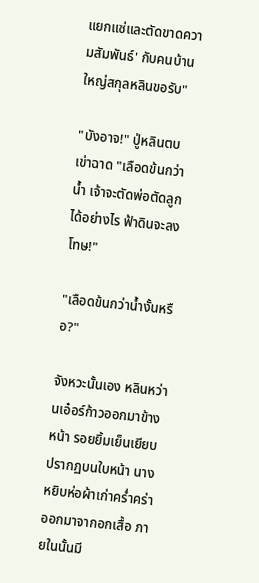แยกแซ่และตัดขาดความสัมพันธ์' กับคนบ้านใหญ่สกุลหลินขอรับ"

"บังอาจ!" ปู่หลินตบเข่าฉาด "เลือดข้นกว่าน้ำ เจ้าจะตัดพ่อตัดลูกได้อย่างไร ฟ้าดินจะลงโทษ!"

"เลือดข้นกว่าน้ำงั้นหรือ?"

จังหวะนั้นเอง หลินหว่านเอ๋อร์ก้าวออกมาข้างหน้า รอยยิ้มเย็นเยียบปรากฏบนใบหน้า นางหยิบห่อผ้าเก่าคร่ำคร่าออกมาจากอกเสื้อ ภายในนั้นมี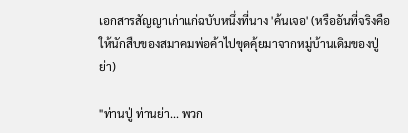เอกสารสัญญาเก่าแก่ฉบับหนึ่งที่นาง 'ค้นเจอ' (หรืออันที่จริงคือให้นักสืบของสมาคมพ่อค้าไปขุดคุ้ยมาจากหมู่บ้านเดิมของปู่ย่า)

"ท่านปู่ ท่านย่า... พวก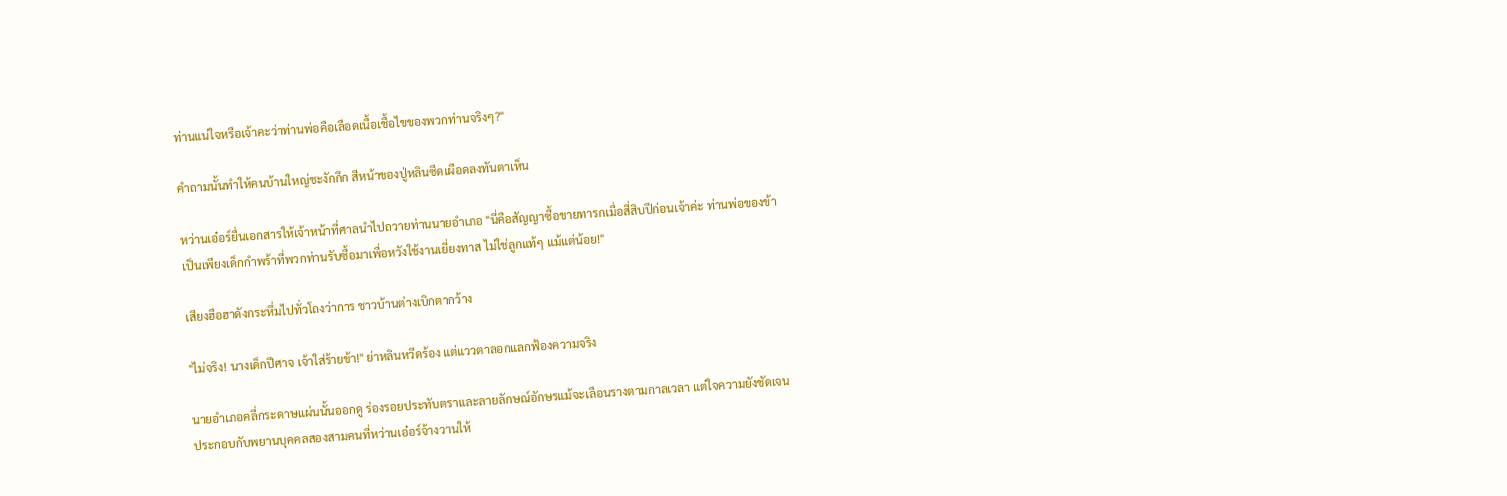ท่านแน่ใจหรือเจ้าคะว่าท่านพ่อคือเลือดเนื้อเชื้อไขของพวกท่านจริงๆ?"

คำถามนั้นทำให้คนบ้านใหญ่ชะงักกึก สีหน้าของปู่หลินซีดเผือดลงทันตาเห็น

หว่านเอ๋อร์ยื่นเอกสารให้เจ้าหน้าที่ศาลนำไปถวายท่านนายอำเภอ "นี่คือสัญญาซื้อขายทารกเมื่อสี่สิบปีก่อนเจ้าค่ะ ท่านพ่อของข้าเป็นเพียงเด็กกำพร้าที่พวกท่านรับซื้อมาเพื่อหวังใช้งานเยี่ยงทาส ไม่ใช่ลูกแท้ๆ แม้แต่น้อย!"

เสียงฮือฮาดังกระหึ่มไปทั่วโถงว่าการ ชาวบ้านต่างเบิกตากว้าง

"ไม่จริง! นางเด็กปีศาจ เจ้าใส่ร้ายข้า!" ย่าหลินหวีดร้อง แต่แววตาลอกแลกฟ้องความจริง

นายอำเภอคลี่กระดาษแผ่นนั้นออกดู ร่องรอยประทับตราและลายลักษณ์อักษรแม้จะเลือนรางตามกาลเวลา แต่ใจความยังชัดเจน ประกอบกับพยานบุคคลสองสามคนที่หว่านเอ๋อร์จ้างวานให้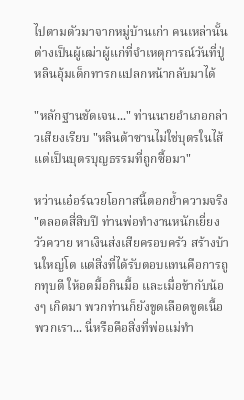ไปตามตัวมาจากหมู่บ้านเก่า คนเหล่านั้นต่างเป็นผู้เฒ่าผู้แก่ที่จำเหตุการณ์วันที่ปู่หลินอุ้มเด็กทารกแปลกหน้ากลับมาได้

"หลักฐานชัดเจน..." ท่านนายอำเภอกล่าวเสียงเรียบ "หลินต้าซานไม่ใช่บุตรในไส้ แต่เป็นบุตรบุญธรรมที่ถูกซื้อมา"

หว่านเอ๋อร์ฉวยโอกาสนี้ตอกย้ำความจริง "ตลอดสี่สิบปี ท่านพ่อทำงานหนักเยี่ยงวัวควาย หาเงินส่งเสียครอบครัว สร้างบ้านใหญ่โต แต่สิ่งที่ได้รับตอบแทนคือการถูกทุบตี ให้อดมื้อกินมื้อ และเมื่อข้ากับน้องๆ เกิดมา พวกท่านก็ยังขูดเลือดขูดเนื้อพวกเรา... นี่หรือคือสิ่งที่พ่อแม่ทำ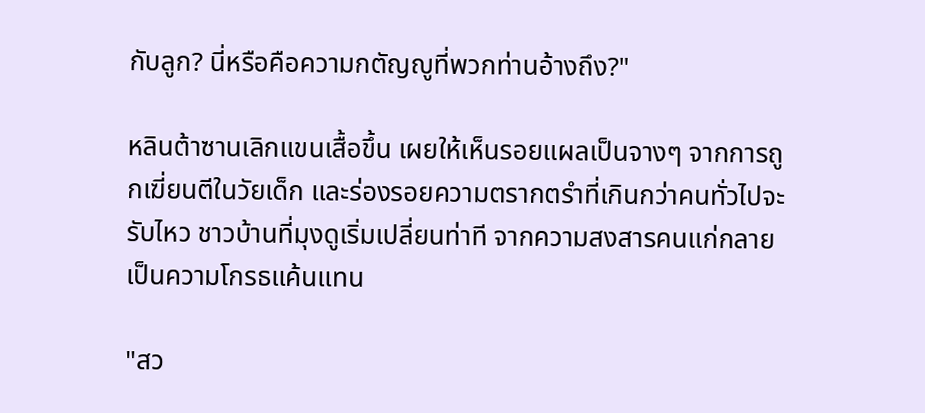กับลูก? นี่หรือคือความกตัญญูที่พวกท่านอ้างถึง?"

หลินต้าซานเลิกแขนเสื้อขึ้น เผยให้เห็นรอยแผลเป็นจางๆ จากการถูกเฆี่ยนตีในวัยเด็ก และร่องรอยความตรากตรำที่เกินกว่าคนทั่วไปจะรับไหว ชาวบ้านที่มุงดูเริ่มเปลี่ยนท่าที จากความสงสารคนแก่กลายเป็นความโกรธแค้นแทน

"สว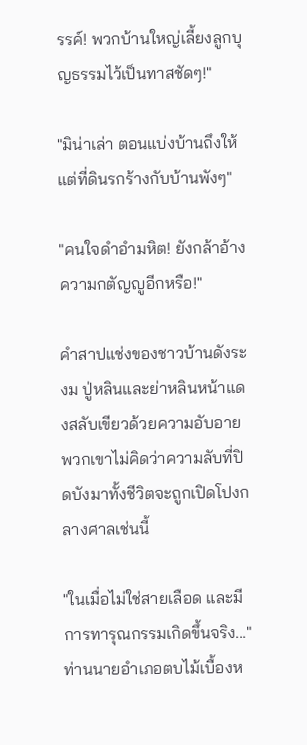รรค์! พวกบ้านใหญ่เลี้ยงลูกบุญธรรมไว้เป็นทาสชัดๆ!"

"มิน่าเล่า ตอนแบ่งบ้านถึงให้แต่ที่ดินรกร้างกับบ้านพังๆ"

"คนใจดำอำมหิต! ยังกล้าอ้างความกตัญญูอีกหรือ!"

คำสาปแช่งของชาวบ้านดังระงม ปู่หลินและย่าหลินหน้าแดงสลับเขียวด้วยความอับอาย พวกเขาไม่คิดว่าความลับที่ปิดบังมาทั้งชีวิตจะถูกเปิดโปงกลางศาลเช่นนี้

"ในเมื่อไม่ใช่สายเลือด และมีการทารุณกรรมเกิดขึ้นจริง..." ท่านนายอำเภอตบไม้เบื้องห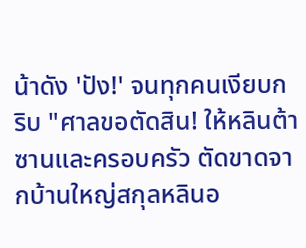น้าดัง 'ปัง!' จนทุกคนเงียบกริบ "ศาลขอตัดสิน! ให้หลินต้าซานและครอบครัว ตัดขาดจากบ้านใหญ่สกุลหลินอ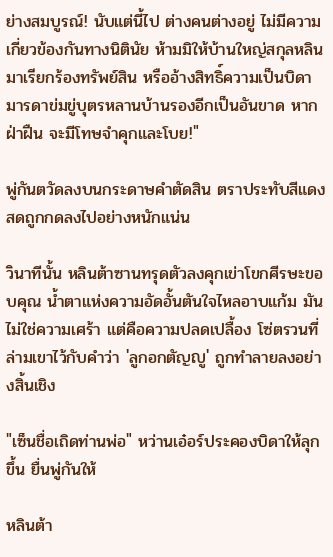ย่างสมบูรณ์! นับแต่นี้ไป ต่างคนต่างอยู่ ไม่มีความเกี่ยวข้องกันทางนิตินัย ห้ามมิให้บ้านใหญ่สกุลหลินมาเรียกร้องทรัพย์สิน หรืออ้างสิทธิ์ความเป็นบิดามารดาข่มขู่บุตรหลานบ้านรองอีกเป็นอันขาด หากฝ่าฝืน จะมีโทษจำคุกและโบย!"

พู่กันตวัดลงบนกระดาษคำตัดสิน ตราประทับสีแดงสดถูกกดลงไปอย่างหนักแน่น

วินาทีนั้น หลินต้าซานทรุดตัวลงคุกเข่าโขกศีรษะขอบคุณ น้ำตาแห่งความอัดอั้นตันใจไหลอาบแก้ม มันไม่ใช่ความเศร้า แต่คือความปลดเปลื้อง โซ่ตรวนที่ล่ามเขาไว้กับคำว่า 'ลูกอกตัญญู' ถูกทำลายลงอย่างสิ้นเชิง

"เซ็นชื่อเถิดท่านพ่อ" หว่านเอ๋อร์ประคองบิดาให้ลุกขึ้น ยื่นพู่กันให้

หลินต้า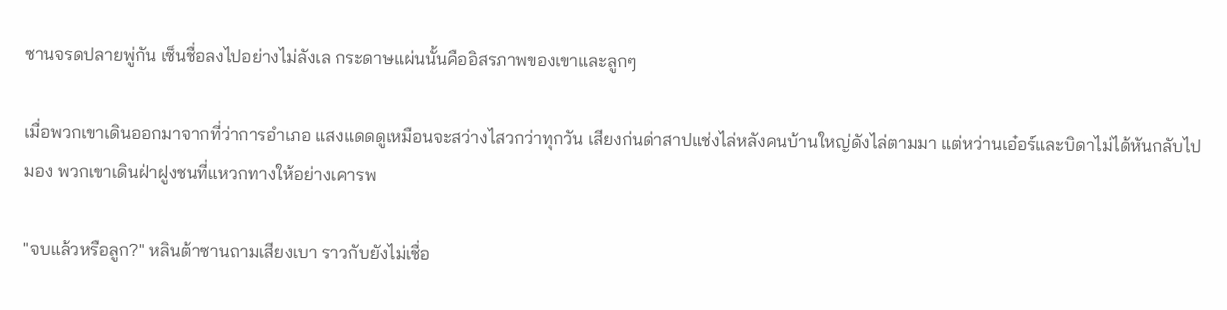ซานจรดปลายพู่กัน เซ็นชื่อลงไปอย่างไม่ลังเล กระดาษแผ่นนั้นคืออิสรภาพของเขาและลูกๆ

เมื่อพวกเขาเดินออกมาจากที่ว่าการอำเภอ แสงแดดดูเหมือนจะสว่างไสวกว่าทุกวัน เสียงก่นด่าสาปแช่งไล่หลังคนบ้านใหญ่ดังไล่ตามมา แต่หว่านเอ๋อร์และบิดาไม่ได้หันกลับไปมอง พวกเขาเดินฝ่าฝูงชนที่แหวกทางให้อย่างเคารพ

"จบแล้วหรือลูก?" หลินต้าซานถามเสียงเบา ราวกับยังไม่เชื่อ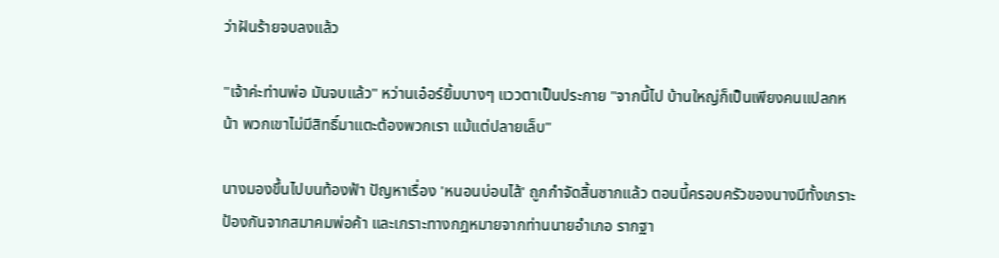ว่าฝันร้ายจบลงแล้ว

"เจ้าค่ะท่านพ่อ มันจบแล้ว" หว่านเอ๋อร์ยิ้มบางๆ แววตาเป็นประกาย "จากนี้ไป บ้านใหญ่ก็เป็นเพียงคนแปลกหน้า พวกเขาไม่มีสิทธิ์มาแตะต้องพวกเรา แม้แต่ปลายเล็บ"

นางมองขึ้นไปบนท้องฟ้า ปัญหาเรื่อง 'หนอนบ่อนไส้' ถูกกำจัดสิ้นซากแล้ว ตอนนี้ครอบครัวของนางมีทั้งเกราะป้องกันจากสมาคมพ่อค้า และเกราะทางกฎหมายจากท่านนายอำเภอ รากฐา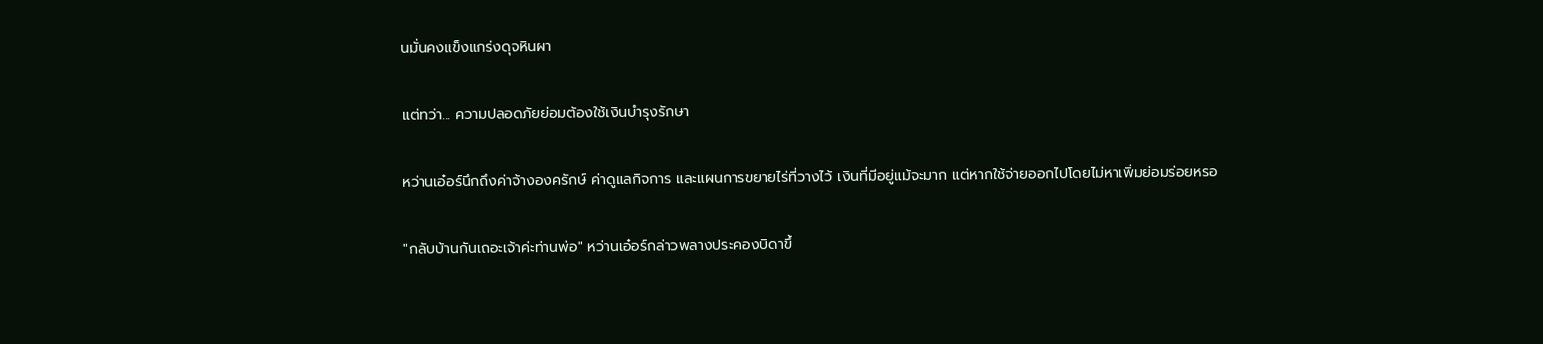นมั่นคงแข็งแกร่งดุจหินผา

แต่ทว่า... ความปลอดภัยย่อมต้องใช้เงินบำรุงรักษา

หว่านเอ๋อร์นึกถึงค่าจ้างองครักษ์ ค่าดูแลกิจการ และแผนการขยายไร่ที่วางไว้ เงินที่มีอยู่แม้จะมาก แต่หากใช้จ่ายออกไปโดยไม่หาเพิ่มย่อมร่อยหรอ

"กลับบ้านกันเถอะเจ้าค่ะท่านพ่อ" หว่านเอ๋อร์กล่าวพลางประคองบิดาขึ้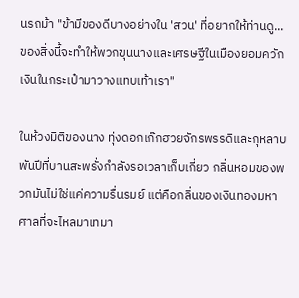นรถม้า "ข้ามีของดีบางอย่างใน 'สวน' ที่อยากให้ท่านดู... ของสิ่งนี้จะทำให้พวกขุนนางและเศรษฐีในเมืองยอมควักเงินในกระเป๋ามาวางแทบเท้าเรา"

ในห้วงมิติของนาง ทุ่งดอกเก๊กฮวยจักรพรรดิและกุหลาบพันปีที่บานสะพรั่งกำลังรอเวลาเก็บเกี่ยว กลิ่นหอมของพวกมันไม่ใช่แค่ความรื่นรมย์ แต่คือกลิ่นของเงินทองมหาศาลที่จะไหลมาเทมา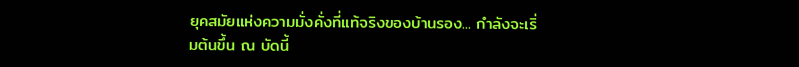ยุคสมัยแห่งความมั่งคั่งที่แท้จริงของบ้านรอง... กำลังจะเริ่มต้นขึ้น ณ บัดนี้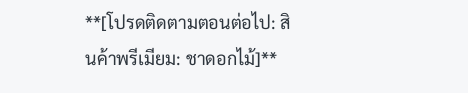**[โปรดติดตามตอนต่อไป: สินค้าพรีเมียม: ชาดอกไม้]**